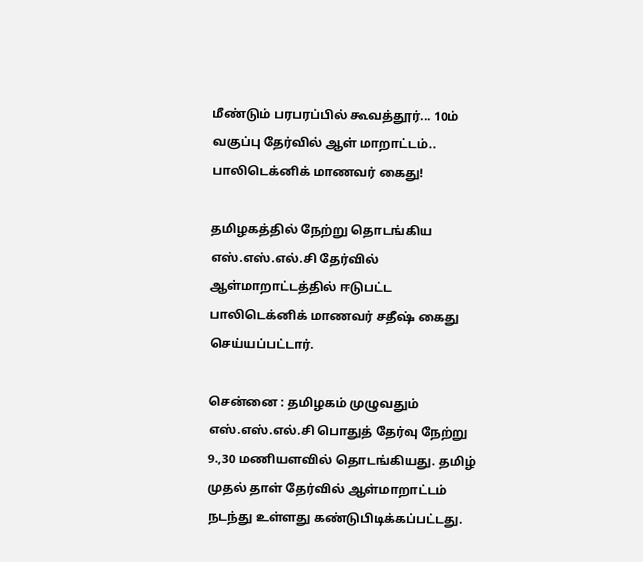மீண்டும் பரபரப்பில் கூவத்தூர்... 10ம் வகுப்பு தேர்வில் ஆள் மாறாட்டம்.. பாலிடெக்னிக் மாணவர் கைது!

தமிழகத்தில் நேற்று தொடங்கிய எஸ்.எஸ்.எல்.சி தேர்வில் ஆள்மாறாட்டத்தில் ஈடுபட்ட பாலிடெக்னிக் மாணவர் சதீஷ் கைது செய்யப்பட்டார்.

சென்னை : தமிழகம் முழுவதும் எஸ்.எஸ்.எல்.சி பொதுத் தேர்வு நேற்று 9.,30 மணியளவில் தொடங்கியது. தமிழ் முதல் தாள் தேர்வில் ஆள்மாறாட்டம் நடந்து உள்ளது கண்டுபிடிக்கப்பட்டது.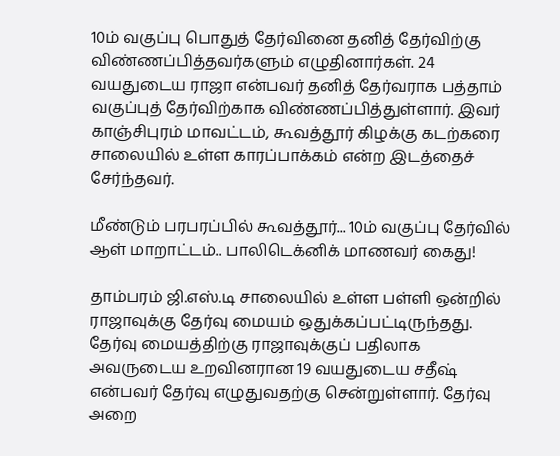10ம் வகுப்பு பொதுத் தேர்வினை தனித் தேர்விற்கு விண்ணப்பித்தவர்களும் எழுதினார்கள். 24 வயதுடைய ராஜா என்பவர் தனித் தேர்வராக பத்தாம் வகுப்புத் தேர்விற்காக விண்ணப்பித்துள்ளார். இவர் காஞ்சிபுரம் மாவட்டம், கூவத்தூர் கிழக்கு கடற்கரை சாலையில் உள்ள காரப்பாக்கம் என்ற இடத்தைச் சேர்ந்தவர்.

மீண்டும் பரபரப்பில் கூவத்தூர்... 10ம் வகுப்பு தேர்வில் ஆள் மாறாட்டம்.. பாலிடெக்னிக் மாணவர் கைது!

தாம்பரம் ஜி.எஸ்.டி சாலையில் உள்ள பள்ளி ஒன்றில் ராஜாவுக்கு தேர்வு மையம் ஒதுக்கப்பட்டிருந்தது. தேர்வு மையத்திற்கு ராஜாவுக்குப் பதிலாக அவருடைய உறவினரான 19 வயதுடைய சதீஷ் என்பவர் தேர்வு எழுதுவதற்கு சென்றுள்ளார். தேர்வு அறை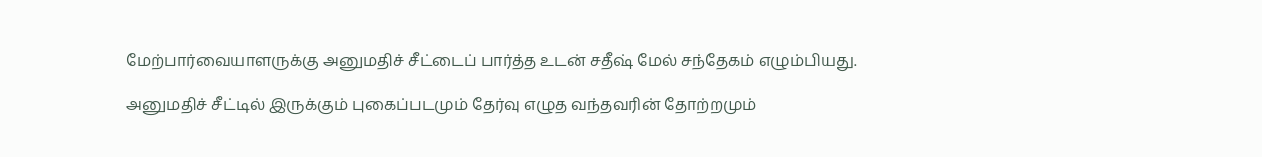மேற்பார்வையாளருக்கு அனுமதிச் சீட்டைப் பார்த்த உடன் சதீஷ் மேல் சந்தேகம் எழும்பியது.

அனுமதிச் சீட்டில் இருக்கும் புகைப்படமும் தேர்வு எழுத வந்தவரின் தோற்றமும்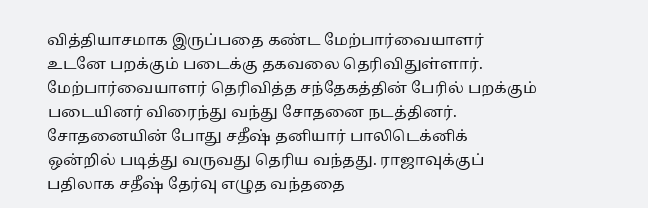வித்தியாசமாக இருப்பதை கண்ட மேற்பார்வையாளர் உடனே பறக்கும் படைக்கு தகவலை தெரிவிதுள்ளார். மேற்பார்வையாளர் தெரிவித்த சந்தேகத்தின் பேரில் பறக்கும் படையினர் விரைந்து வந்து சோதனை நடத்தினர். சோதனையின் போது சதீஷ் தனியார் பாலிடெக்னிக் ஒன்றில் படித்து வருவது தெரிய வந்தது. ராஜாவுக்குப் பதிலாக சதீஷ் தேர்வு எழுத வந்ததை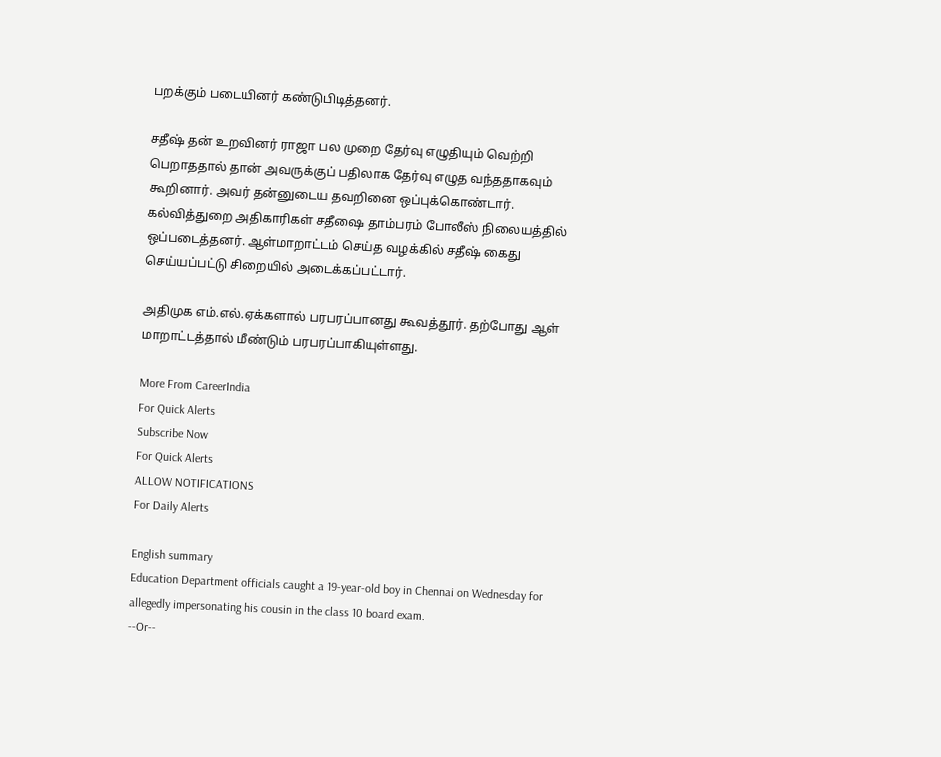பறக்கும் படையினர் கண்டுபிடித்தனர்.

சதீஷ் தன் உறவினர் ராஜா பல முறை தேர்வு எழுதியும் வெற்றி பெறாததால் தான் அவருக்குப் பதிலாக தேர்வு எழுத வந்ததாகவும் கூறினார். அவர் தன்னுடைய தவறினை ஒப்புக்கொண்டார். கல்வித்துறை அதிகாரிகள் சதீஷை தாம்பரம் போலீஸ் நிலையத்தில் ஒப்படைத்தனர். ஆள்மாறாட்டம் செய்த வழக்கில் சதீஷ் கைது செய்யப்பட்டு சிறையில் அடைக்கப்பட்டார்.

அதிமுக எம்.எல்.ஏக்களால் பரபரப்பானது கூவத்தூர். தற்போது ஆள் மாறாட்டத்தால் மீண்டும் பரபரப்பாகியுள்ளது.

More From CareerIndia
For Quick Alerts
Subscribe Now
For Quick Alerts
ALLOW NOTIFICATIONS
For Daily Alerts

English summary
Education Department officials caught a 19-year-old boy in Chennai on Wednesday for allegedly impersonating his cousin in the class 10 board exam.
--Or--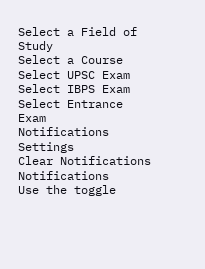Select a Field of Study
Select a Course
Select UPSC Exam
Select IBPS Exam
Select Entrance Exam
Notifications
Settings
Clear Notifications
Notifications
Use the toggle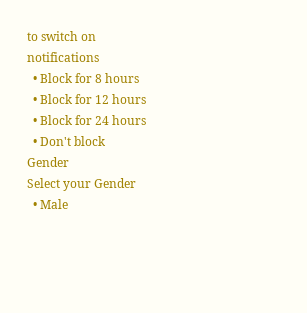to switch on notifications
  • Block for 8 hours
  • Block for 12 hours
  • Block for 24 hours
  • Don't block
Gender
Select your Gender
  • Male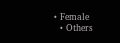• Female
  • Others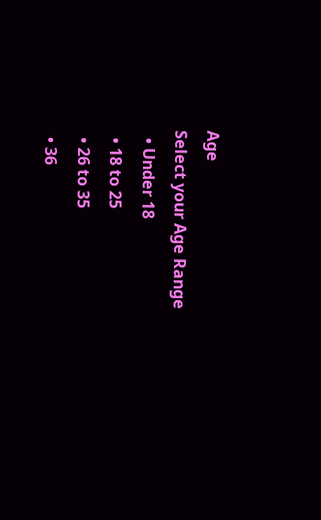Age
Select your Age Range
  • Under 18
  • 18 to 25
  • 26 to 35
  • 36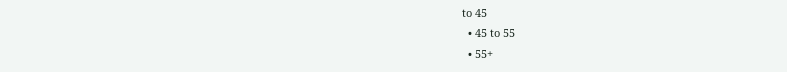to 45
  • 45 to 55
  • 55+